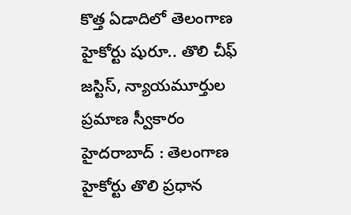కొత్త ఏడాదిలో తెలంగాణ హైకోర్టు షురూ.. తొలి చీఫ్ జస్టిస్, న్యాయమూర్తుల ప్రమాణ స్వీకారం
హైదరాబాద్ : తెలంగాణ హైకోర్టు తొలి ప్రధాన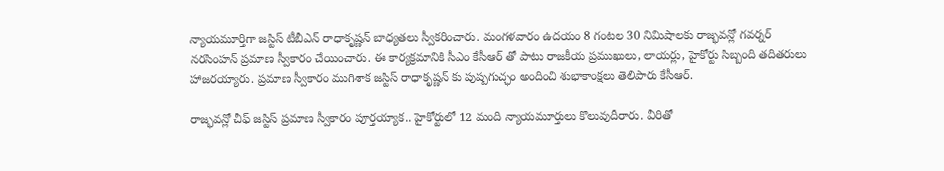న్యాయమూర్తిగా జస్టిస్ టీబీఎన్ రాధాకృష్ణన్ బాధ్యతలు స్వీకరించారు. మంగళవారం ఉదయం 8 గంటల 30 నిమిషాలకు రాజ్భవన్లో గవర్నర్ నరసింహన్ ప్రమాణ స్వీకారం చేయించారు. ఈ కార్యక్రమానికి సీఎం కేసీఆర్ తో పాటు రాజకీయ ప్రముఖులు, లాయర్లు, హైకోర్టు సిబ్బంది తదితరులు హాజరయ్యారు. ప్రమాణ స్వీకారం ముగిశాక జస్టిస్ రాధాకృష్ణన్ కు పుష్పగుచ్ఛం అందించి శుభాకాంక్షలు తెలిపారు కేసీఆర్.

రాజ్భవన్లో చీఫ్ జస్టిస్ ప్రమాణ స్వీకారం పూర్తయ్యాక.. హైకోర్టులో 12 మంది న్యాయమూర్తులు కొలువుదీరారు. వీరితో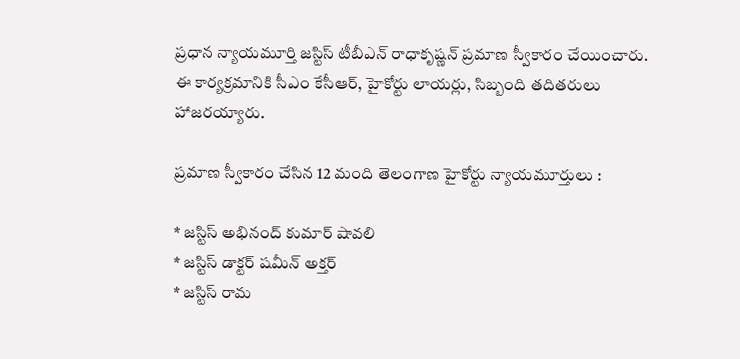ప్రధాన న్యాయమూర్తి జస్టిస్ టీబీఎన్ రాధాకృష్ణన్ ప్రమాణ స్వీకారం చేయించారు. ఈ కార్యక్రమానికి సీఎం కేసీఆర్, హైకోర్టు లాయర్లు, సిబ్బంది తదితరులు హాజరయ్యారు.

ప్రమాణ స్వీకారం చేసిన 12 మంది తెలంగాణ హైకోర్టు న్యాయమూర్తులు :

* జస్టిస్ అభినంద్ కుమార్ షావలి
* జస్టిస్ డాక్టర్ షమీన్ అక్తర్
* జస్టిస్ రామ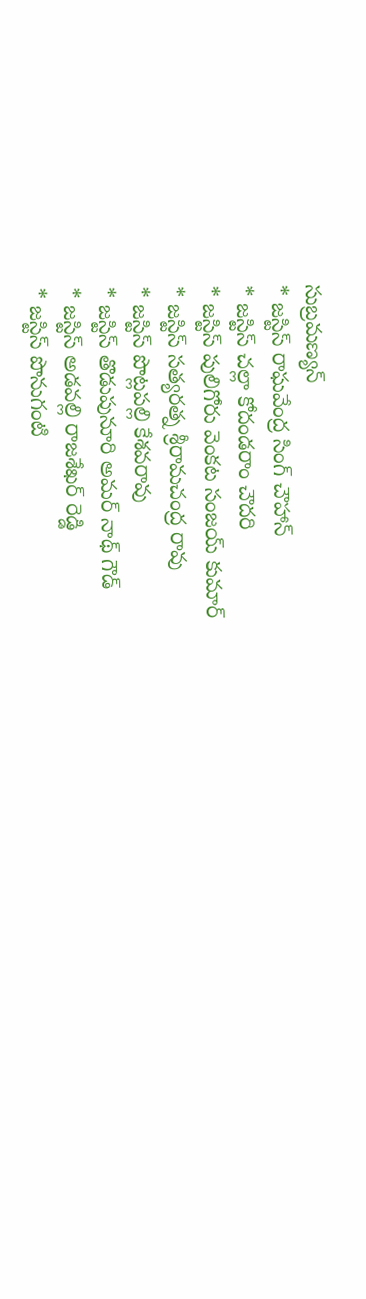సుబ్రమణ్యన్
* జస్టిస్ రాఘవేంద్ర సింగ్ చౌహాన్
* జస్టిస్ చల్లా కోదండరాం చౌదరి
* జస్టిస్ పులిగోరు వెంకట సంజయ్ కుమార్
* జస్టిస్ సత్యరత్న శ్రీరామచంద్ర రావు
* జస్టిస్ పొట్లపల్లి కేశవరావు
* జస్టిస్ తొడుపునూరి అమర్ నాథ్ గౌడ్
* జస్టిస్ అడవల్లి రాజశేఖర్ రెడ్డి
* జస్టిస్ పొనుగంటి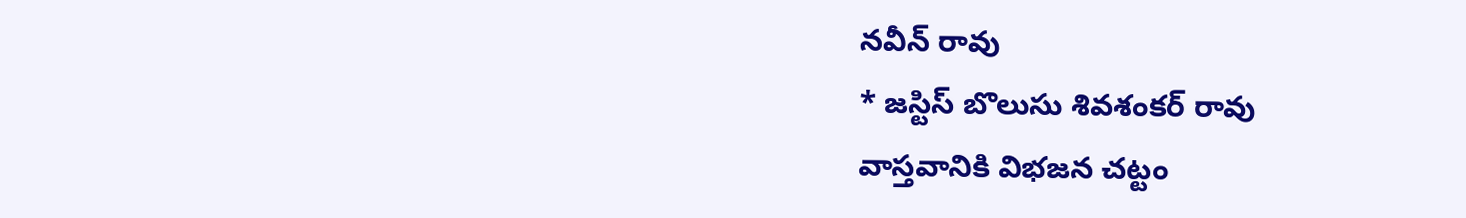నవీన్ రావు
* జస్టిస్ బొలుసు శివశంకర్ రావు
వాస్తవానికి విభజన చట్టం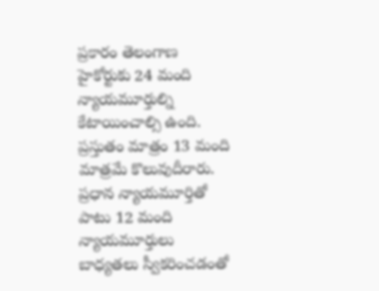ప్రకారం తెలంగాణ హైకోర్టుకు 24 మంది న్యాయమూర్తుల్ని కేటాయించాల్సి ఉంది. ప్రస్తుతం మాత్రం 13 మంది మాత్రమే కొలువుదీరారు. ప్రధాన న్యాయమూర్తితో పాటు 12 మంది న్యాయమూర్తులు బాధ్యతలు స్వీకరించడంతో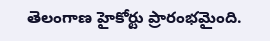తెలంగాణ హైకోర్టు ప్రారంభమైంది.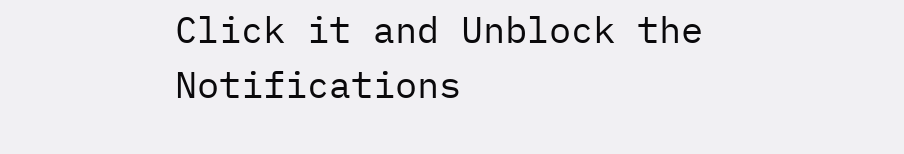Click it and Unblock the Notifications